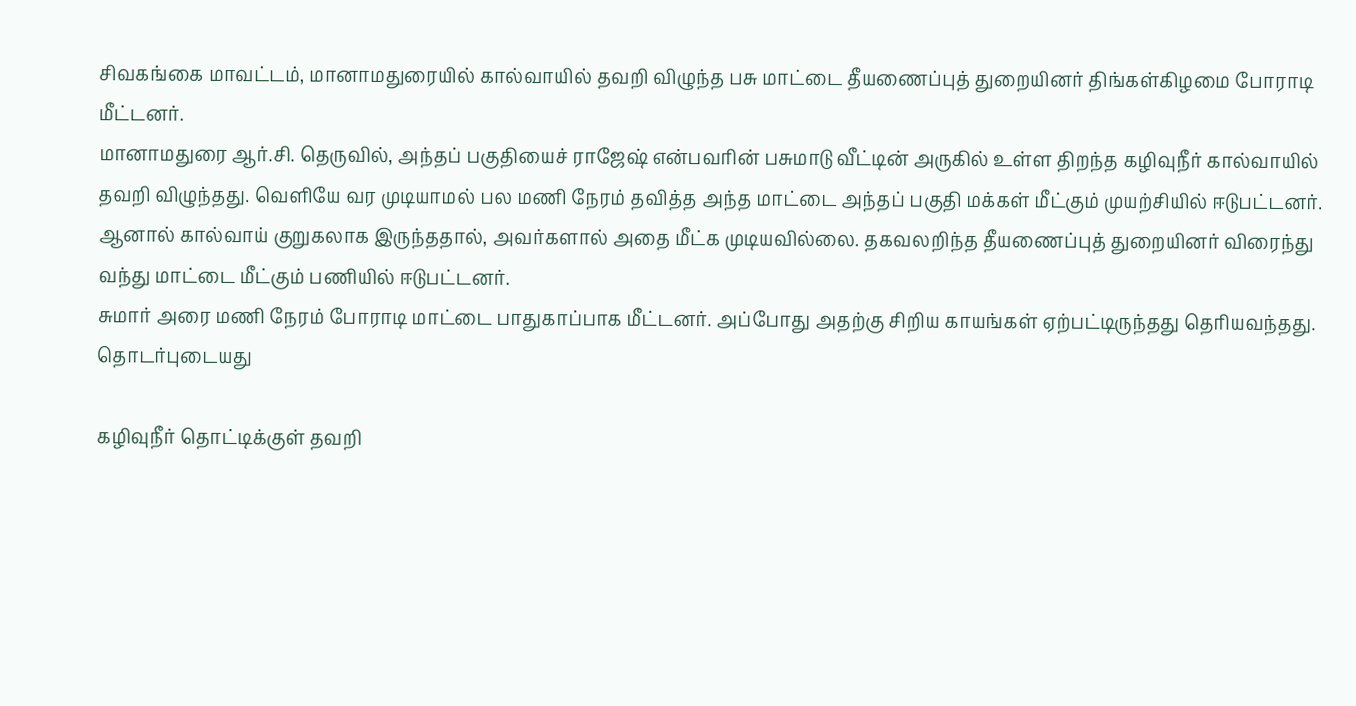சிவகங்கை மாவட்டம், மானாமதுரையில் கால்வாயில் தவறி விழுந்த பசு மாட்டை தீயணைப்புத் துறையினர் திங்கள்கிழமை போராடி மீட்டனர்.
மானாமதுரை ஆர்.சி. தெருவில், அந்தப் பகுதியைச் ராஜேஷ் என்பவரின் பசுமாடு வீட்டின் அருகில் உள்ள திறந்த கழிவுநீர் கால்வாயில் தவறி விழுந்தது. வெளியே வர முடியாமல் பல மணி நேரம் தவித்த அந்த மாட்டை அந்தப் பகுதி மக்கள் மீட்கும் முயற்சியில் ஈடுபட்டனர்.
ஆனால் கால்வாய் குறுகலாக இருந்ததால், அவர்களால் அதை மீட்க முடியவில்லை. தகவலறிந்த தீயணைப்புத் துறையினர் விரைந்து வந்து மாட்டை மீட்கும் பணியில் ஈடுபட்டனர்.
சுமார் அரை மணி நேரம் போராடி மாட்டை பாதுகாப்பாக மீட்டனர். அப்போது அதற்கு சிறிய காயங்கள் ஏற்பட்டிருந்தது தெரியவந்தது.
தொடர்புடையது

கழிவுநீர் தொட்டிக்குள் தவறி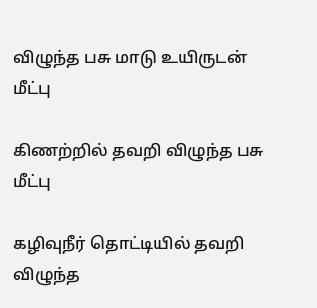விழுந்த பசு மாடு உயிருடன் மீட்பு

கிணற்றில் தவறி விழுந்த பசு மீட்பு

கழிவுநீர் தொட்டியில் தவறி விழுந்த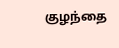குழந்தை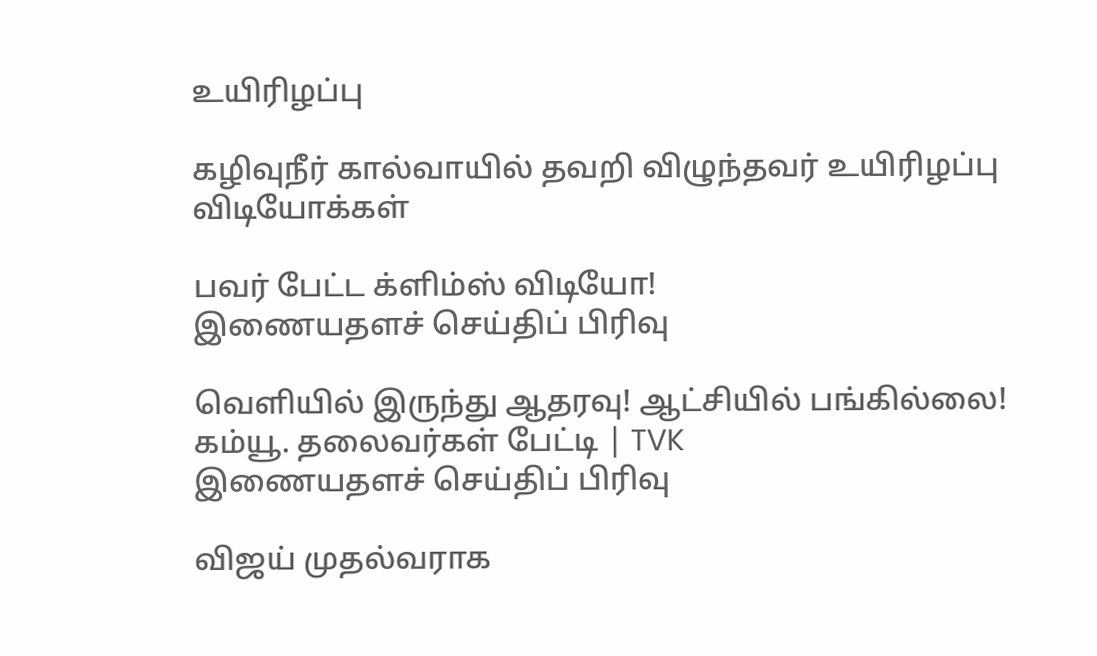உயிரிழப்பு

கழிவுநீர் கால்வாயில் தவறி விழுந்தவர் உயிரிழப்பு
விடியோக்கள்

பவர் பேட்ட க்ளிம்ஸ் விடியோ!
இணையதளச் செய்திப் பிரிவு

வெளியில் இருந்து ஆதரவு! ஆட்சியில் பங்கில்லை! கம்யூ. தலைவர்கள் பேட்டி | TVK
இணையதளச் செய்திப் பிரிவு

விஜய் முதல்வராக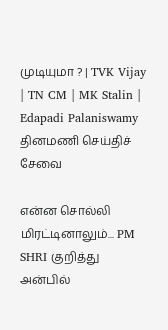முடியுமா ? | TVK Vijay | TN CM | MK Stalin | Edapadi Palaniswamy
தினமணி செய்திச் சேவை

என்ன சொல்லி மிரட்டினாலும்... PM SHRI குறித்து அன்பில்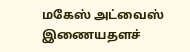மகேஸ் அட்வைஸ்
இணையதளச்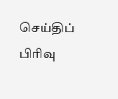செய்திப் பிரிவு